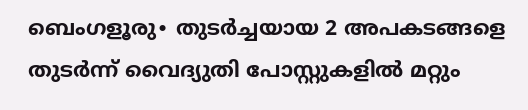ബെംഗളൂരു∙ തുടർച്ചയായ 2 അപകടങ്ങളെ തുടർന്ന് വൈദ്യുതി പോസ്റ്റുകളിൽ മറ്റും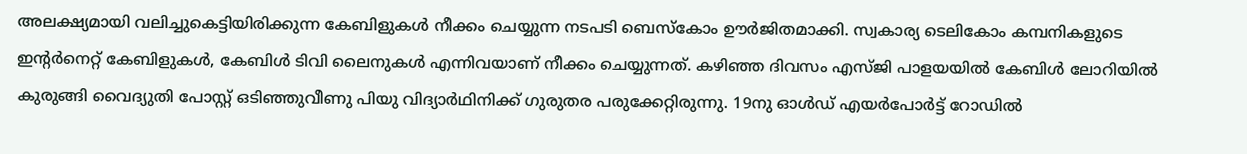അലക്ഷ്യമായി വലിച്ചുകെട്ടിയിരിക്കുന്ന കേബിളുകൾ നീക്കം ചെയ്യുന്ന നടപടി ബെസ്കോം ഊർജിതമാക്കി. സ്വകാര്യ ടെലികോം കമ്പനികളുടെ ഇന്റർനെറ്റ് കേബിളുകൾ, കേബിൾ ടിവി ലൈനുകൾ എന്നിവയാണ് നീക്കം ചെയ്യുന്നത്. കഴിഞ്ഞ ദിവസം എസ്ജി പാളയയിൽ കേബിൾ ലോറിയിൽ കുരുങ്ങി വൈദ്യുതി പോസ്റ്റ് ഒടിഞ്ഞുവീണു പിയു വിദ്യാർഥിനിക്ക് ഗുരുതര പരുക്കേറ്റിരുന്നു. 19നു ഓൾഡ് എയർപോർട്ട് റോഡിൽ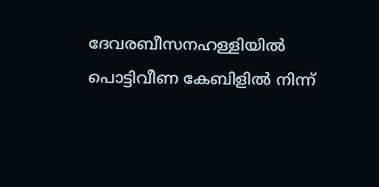ദേവരബീസനഹള്ളിയിൽ പൊട്ടിവീണ കേബിളിൽ നിന്ന്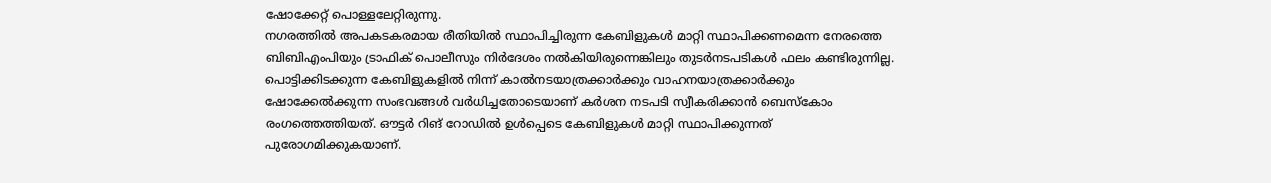ഷോക്കേറ്റ് പൊള്ളലേറ്റിരുന്നു.
നഗരത്തിൽ അപകടകരമായ രീതിയിൽ സ്ഥാപിച്ചിരുന്ന കേബിളുകൾ മാറ്റി സ്ഥാപിക്കണമെന്ന നേരത്തെ ബിബിഎംപിയും ട്രാഫിക് പൊലീസും നിർദേശം നൽകിയിരുന്നെങ്കിലും തുടർനടപടികൾ ഫലം കണ്ടിരുന്നില്ല. പൊട്ടിക്കിടക്കുന്ന കേബിളുകളിൽ നിന്ന് കാൽനടയാത്രക്കാർക്കും വാഹനയാത്രക്കാർക്കും ഷോക്കേൽക്കുന്ന സംഭവങ്ങൾ വർധിച്ചതോടെയാണ് കർശന നടപടി സ്വീകരിക്കാൻ ബെസ്കോം രംഗത്തെത്തിയത്. ഔട്ടർ റിങ് റോഡിൽ ഉൾപ്പെടെ കേബിളുകൾ മാറ്റി സ്ഥാപിക്കുന്നത് പുരോഗമിക്കുകയാണ്.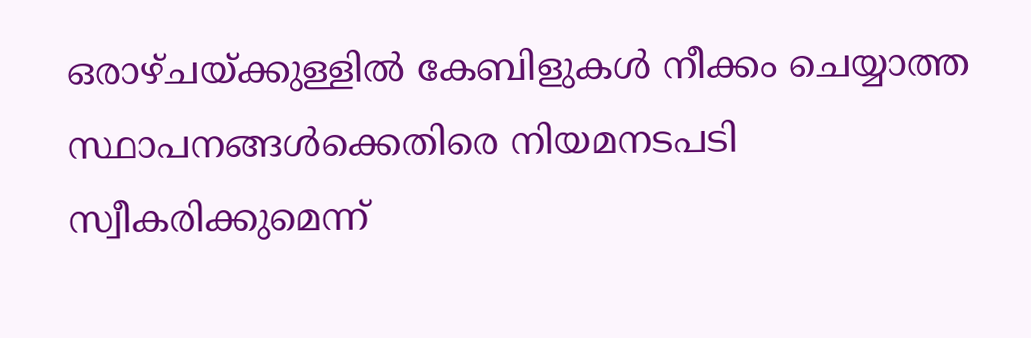ഒരാഴ്ചയ്ക്കുള്ളിൽ കേബിളുകൾ നീക്കം ചെയ്യാത്ത സ്ഥാപനങ്ങൾക്കെതിരെ നിയമനടപടി സ്വീകരിക്കുമെന്ന്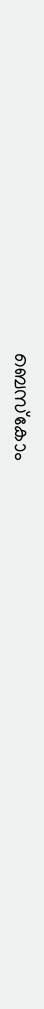ബെസ്കോം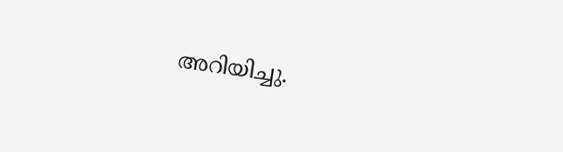അറിയിച്ചു.